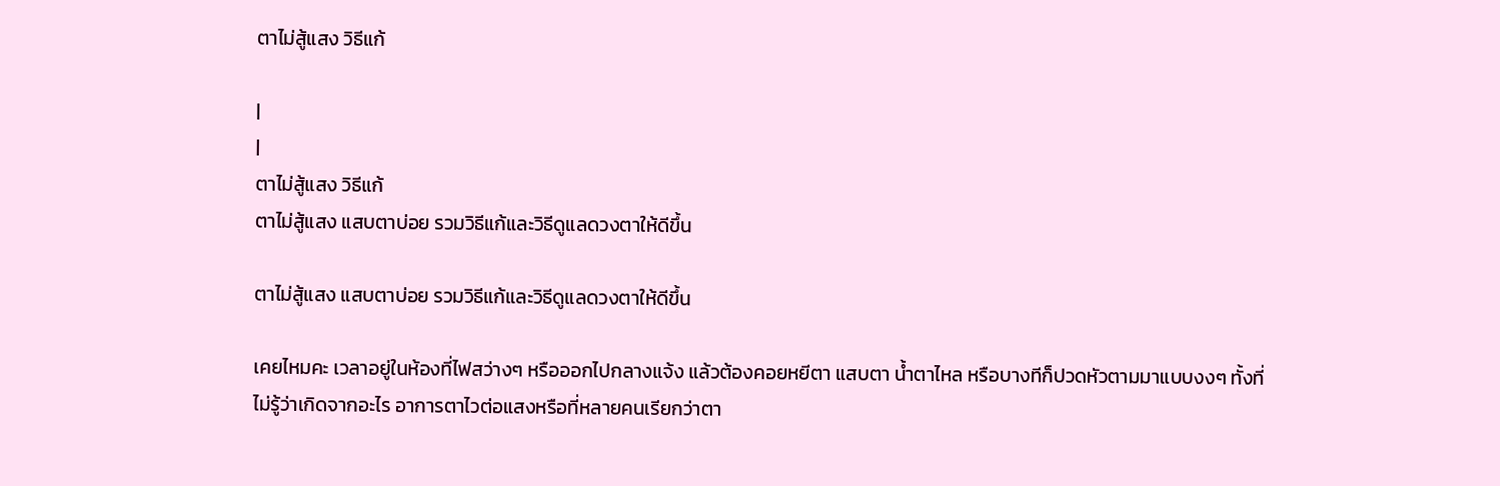ตาไม่สู้แสง วิธีแก้

|
|
ตาไม่สู้แสง วิธีแก้
ตาไม่สู้แสง แสบตาบ่อย รวมวิธีแก้และวิธีดูแลดวงตาให้ดีขึ้น

ตาไม่สู้แสง แสบตาบ่อย รวมวิธีแก้และวิธีดูแลดวงตาให้ดีขึ้น

เคยไหมคะ เวลาอยู่ในห้องที่ไฟสว่างๆ หรือออกไปกลางแจ้ง แล้วต้องคอยหยีตา แสบตา น้ำตาไหล หรือบางทีก็ปวดหัวตามมาแบบงงๆ ทั้งที่ไม่รู้ว่าเกิดจากอะไร อาการตาไวต่อแสงหรือที่หลายคนเรียกว่าตา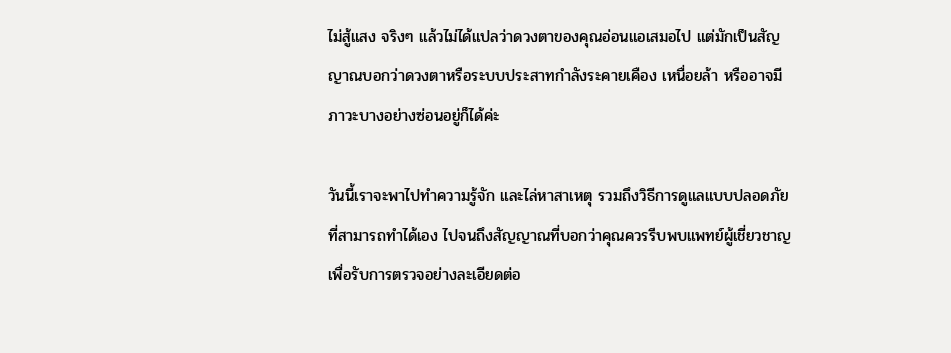ไม่สู้แสง จริงๆ แล้วไม่ได้แปลว่าดวงตาของคุณอ่อนแอเสมอไป แต่มักเป็นสัญญาณบอกว่าดวงตาหรือระบบประสาทกำลังระคายเคือง เหนื่อยล้า หรืออาจมีภาวะบางอย่างซ่อนอยู่ก็ได้ค่ะ

วันนี้เราจะพาไปทำความรู้จัก และไล่หาสาเหตุ รวมถึงวิธีการดูแลแบบปลอดภัยที่สามารถทำได้เอง ไปจนถึงสัญญาณที่บอกว่าคุณควรรีบพบแพทย์ผู้เชี่ยวชาญเพื่อรับการตรวจอย่างละเอียดต่อ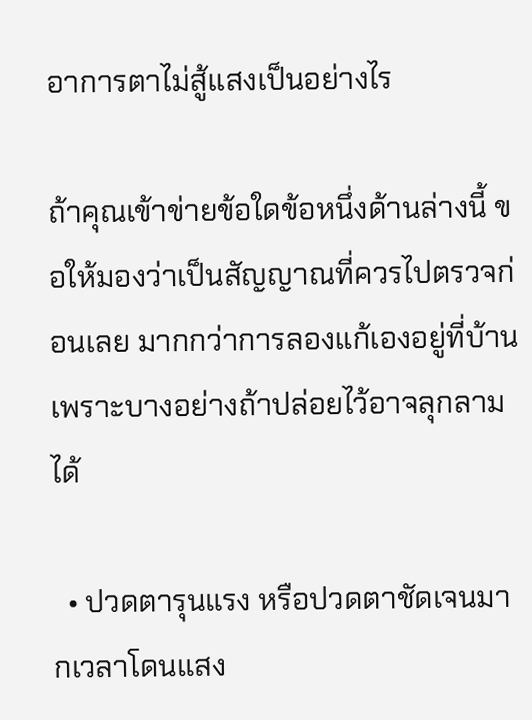อาการตาไม่สู้แสงเป็นอย่างไร

ถ้าคุณเข้าข่ายข้อใดข้อหนึ่งด้านล่างนี้ ขอให้มองว่าเป็นสัญญาณที่ควรไปตรวจก่อนเลย มากกว่าการลองแก้เองอยู่ที่บ้าน เพราะบางอย่างถ้าปล่อยไว้อาจลุกลามได้

  • ปวดตารุนแรง หรือปวดตาชัดเจนมากเวลาโดนแสง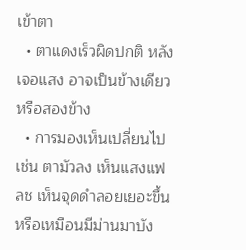เข้าตา
  • ตาแดงเร็วผิดปกติ หลังเจอแสง อาจเป็นข้างเดียวหรือสองข้าง
  • การมองเห็นเปลี่ยนไป เช่น ตามัวลง เห็นแสงแฟลช เห็นจุดดำลอยเยอะขึ้น หรือเหมือนมีม่านมาบัง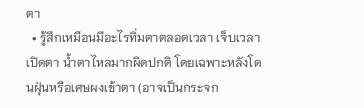ตา
  • รู้สึกเหมือนมีอะไรทิ่มตาตลอดเวลา เจ็บเวลาเปิดตา น้ำตาไหลมากผิดปกติ โดยเฉพาะหลังโดนฝุ่นหรือเศษผงเข้าตา (อาจเป็นกระจก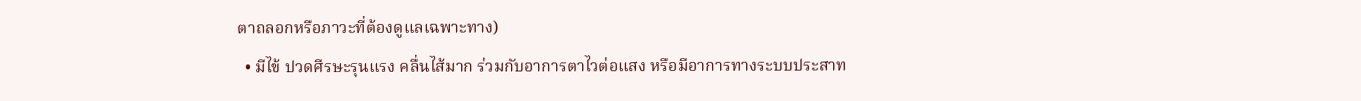ตาถลอกหรือภาวะที่ต้องดูแลเฉพาะทาง)
  • มีไข้ ปวดศีรษะรุนแรง คลื่นไส้มาก ร่วมกับอาการตาไวต่อแสง หรือมีอาการทางระบบประสาท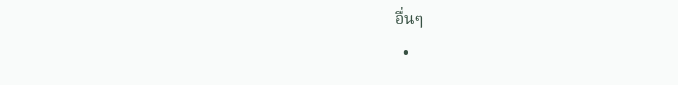อื่นๆ
  •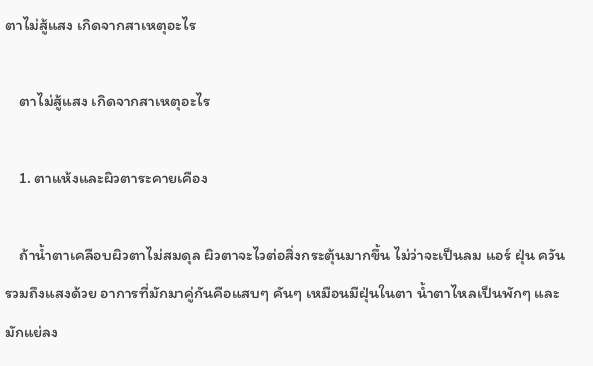ตาไม่สู้แสง เกิดจากสาเหตุอะไร

    ตาไม่สู้แสง เกิดจากสาเหตุอะไร

    1. ตาแห้งและผิวตาระคายเคือง

    ถ้าน้ำตาเคลือบผิวตาไม่สมดุล ผิวตาจะไวต่อสิ่งกระตุ้นมากขึ้น ไม่ว่าจะเป็นลม แอร์ ฝุ่น ควัน รวมถึงแสงด้วย อาการที่มักมาคู่กันคือแสบๆ คันๆ เหมือนมีฝุ่นในตา น้ำตาไหลเป็นพักๆ และมักแย่ลง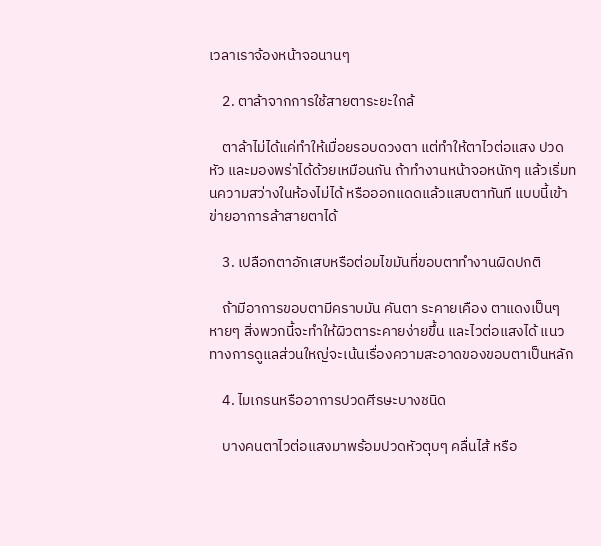เวลาเราจ้องหน้าจอนานๆ

    2. ตาล้าจากการใช้สายตาระยะใกล้

    ตาล้าไม่ได้แค่ทำให้เมื่อยรอบดวงตา แต่ทำให้ตาไวต่อแสง ปวดหัว และมองพร่าได้ด้วยเหมือนกัน ถ้าทำงานหน้าจอหนักๆ แล้วเริ่มทนความสว่างในห้องไม่ได้ หรือออกแดดแล้วแสบตาทันที แบบนี้เข้าข่ายอาการล้าสายตาได้

    3. เปลือกตาอักเสบหรือต่อมไขมันที่ขอบตาทำงานผิดปกติ

    ถ้ามีอาการขอบตามีคราบมัน คันตา ระคายเคือง ตาแดงเป็นๆ หายๆ สิ่งพวกนี้จะทำให้ผิวตาระคายง่ายขึ้น และไวต่อแสงได้ แนวทางการดูแลส่วนใหญ่จะเน้นเรื่องความสะอาดของขอบตาเป็นหลัก

    4. ไมเกรนหรืออาการปวดศีรษะบางชนิด

    บางคนตาไวต่อแสงมาพร้อมปวดหัวตุบๆ คลื่นไส้ หรือ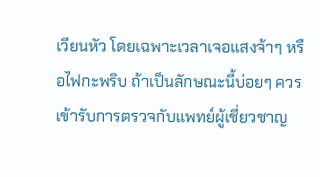เวียนหัว โดยเฉพาะเวลาเจอแสงจ้าๆ หรือไฟกะพริบ ถ้าเป็นลักษณะนี้บ่อยๆ ควรเข้ารับการตรวจกับแพทย์ผู้เชี่ยวชาญ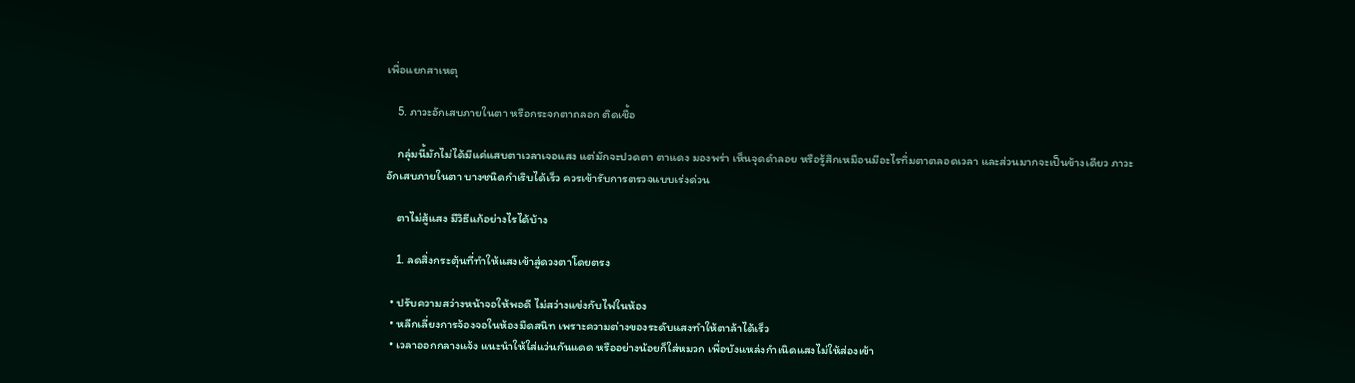เพื่อแยกสาเหตุ

    5. ภาวะอักเสบภายในตา หรือกระจกตาถลอก ติดเชื้อ

    กลุ่มนี้มักไม่ได้มีแค่แสบตาเวลาเจอแสง แต่มักจะปวดตา ตาแดง มองพร่า เห็นจุดดำลอย หรือรู้สึกเหมือนมีอะไรทิ่มตาตลอดเวลา และส่วนมากจะเป็นข้างเดียว ภาวะอักเสบภายในตา บางชนิดกำเริบได้เร็ว ควรเข้ารับการตรวจแบบเร่งด่วน

    ตาไม่สู้แสง มีวิธีแก้อย่างไรได้บ้าง

    1. ลดสิ่งกระตุ้นที่ทำให้แสงเข้าสู่ดวงตาโดยตรง

  • ปรับความสว่างหน้าจอให้พอดี ไม่สว่างแข่งกับไฟในห้อง
  • หลีกเลี่ยงการจ้องจอในห้องมืดสนิท เพราะความต่างของระดับแสงทำให้ตาล้าได้เร็ว
  • เวลาออกกลางแจ้ง แนะนำให้ใส่แว่นกันแดด หรืออย่างน้อยก็ใส่หมวก เพื่อบังแหล่งกำเนิดแสงไม่ให้ส่องเข้า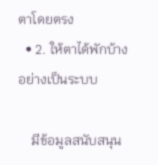ตาโดยตรง
  • 2. ให้ตาได้พักบ้างอย่างเป็นระบบ

    มีข้อมูลสนับสนุน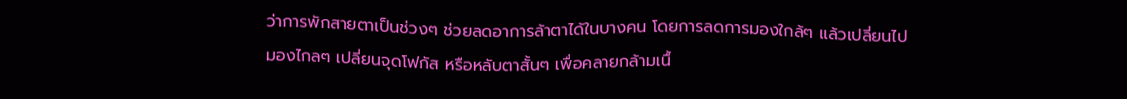ว่าการพักสายตาเป็นช่วงๆ ช่วยลดอาการล้าตาได้ในบางคน โดยการลดการมองใกล้ๆ แล้วเปลี่ยนไปมองไกลๆ เปลี่ยนจุดโฟกัส หรือหลับตาสั้นๆ เพื่อคลายกล้ามเนื้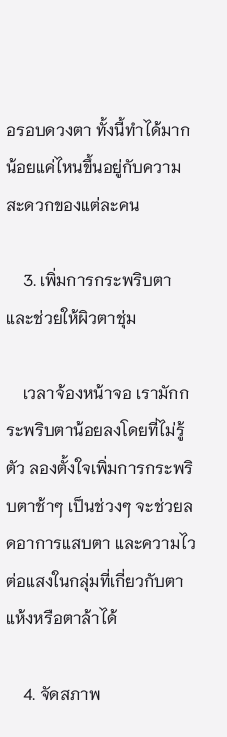อรอบดวงตา ทั้งนี้ทำได้มากน้อยแค่ไหนขึ้นอยู่กับความสะดวกของแต่ละคน

    3. เพิ่มการกระพริบตา และช่วยให้ผิวตาชุ่ม

    เวลาจ้องหน้าจอ เรามักกระพริบตาน้อยลงโดยที่ไม่รู้ตัว ลองตั้งใจเพิ่มการกระพริบตาช้าๆ เป็นช่วงๆ จะช่วยลดอาการแสบตา และความไวต่อแสงในกลุ่มที่เกี่ยวกับตาแห้งหรือตาล้าได้

    4. จัดสภาพ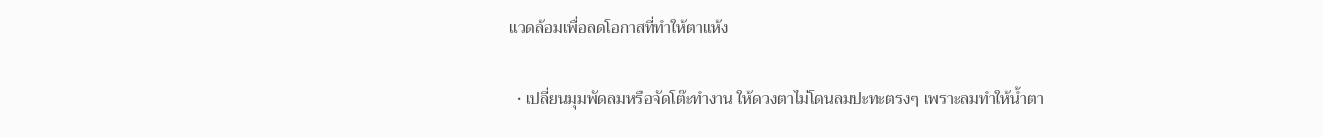แวดล้อมเพื่อลดโอกาสที่ทำให้ตาแห้ง

  • เปลี่ยนมุมพัดลมหรือจัดโต๊ะทำงาน ให้ดวงตาไม่โดนลมปะทะตรงๆ เพราะลมทำให้น้ำตา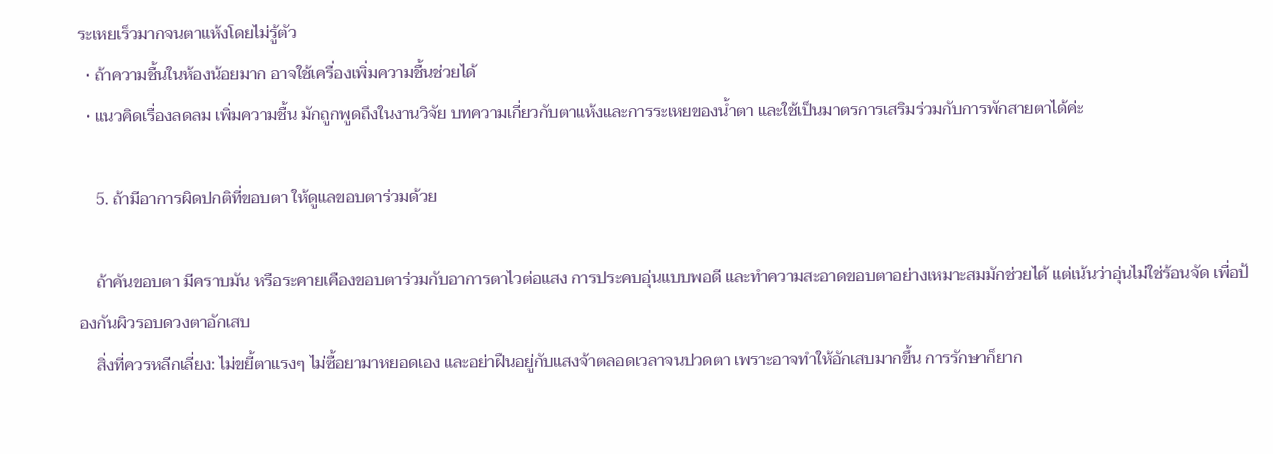ระเหยเร็วมากจนตาแห้งโดยไม่รู้ตัว
  • ถ้าความชื้นในห้องน้อยมาก อาจใช้เครื่องเพิ่มความชื้นช่วยได้
  • แนวคิดเรื่องลดลม เพิ่มความชื้น มักถูกพูดถึงในงานวิจัย บทความเกี่ยวกับตาแห้งและการระเหยของน้ำตา และใช้เป็นมาตรการเสริมร่วมกับการพักสายตาได้ค่ะ

    5. ถ้ามีอาการผิดปกติที่ขอบตา ให้ดูแลขอบตาร่วมด้วย

    ถ้าคันขอบตา มีคราบมัน หรือระคายเคืองขอบตาร่วมกับอาการตาไวต่อแสง การประคบอุ่นแบบพอดี และทำความสะอาดขอบตาอย่างเหมาะสมมักช่วยได้ แต่เน้นว่าอุ่นไม่ใช่ร้อนจัด เพื่อป้องกันผิวรอบดวงตาอักเสบ
    สิ่งที่ควรหลีกเลี่ยง: ไม่ขยี้ตาแรงๆ ไม่ซื้อยามาหยอดเอง และอย่าฝืนอยู่กับแสงจ้าตลอดเวลาจนปวดตา เพราะอาจทำให้อักเสบมากขึ้น การรักษาก็ยาก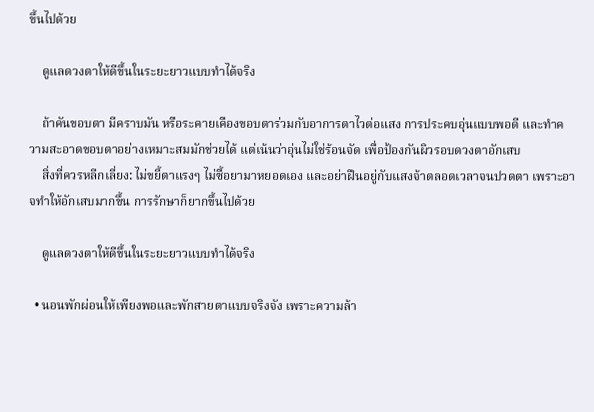ขึ้นไปด้วย

    ดูแลดวงตาให้ดีขึ้นในระยะยาวแบบทำได้จริง

    ถ้าคันขอบตา มีคราบมัน หรือระคายเคืองขอบตาร่วมกับอาการตาไวต่อแสง การประคบอุ่นแบบพอดี และทำความสะอาดขอบตาอย่างเหมาะสมมักช่วยได้ แต่เน้นว่าอุ่นไม่ใช่ร้อนจัด เพื่อป้องกันผิวรอบดวงตาอักเสบ
    สิ่งที่ควรหลีกเลี่ยง: ไม่ขยี้ตาแรงๆ ไม่ซื้อยามาหยอดเอง และอย่าฝืนอยู่กับแสงจ้าตลอดเวลาจนปวดตา เพราะอาจทำให้อักเสบมากขึ้น การรักษาก็ยากขึ้นไปด้วย

    ดูแลดวงตาให้ดีขึ้นในระยะยาวแบบทำได้จริง

  • นอนพักผ่อนให้เพียงพอและพักสายตาแบบจริงจัง เพราะความล้า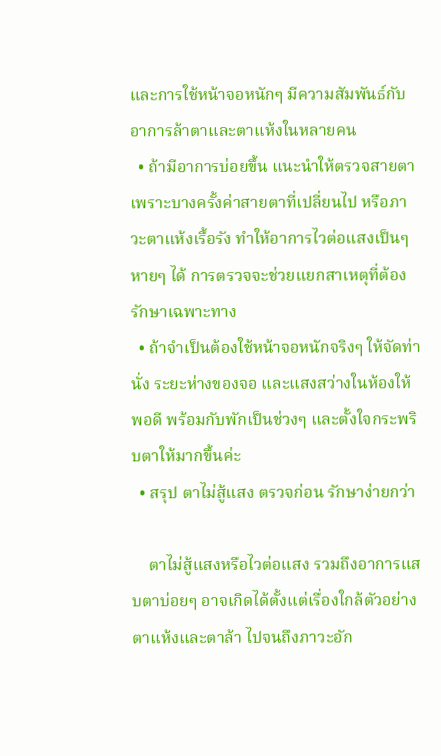และการใช้หน้าจอหนักๆ มีความสัมพันธ์กับอาการล้าตาและตาแห้งในหลายคน
  • ถ้ามีอาการบ่อยขึ้น แนะนำให้ตรวจสายตา เพราะบางครั้งค่าสายตาที่เปลี่ยนไป หรือภาวะตาแห้งเรื้อรัง ทำให้อาการไวต่อแสงเป็นๆ หายๆ ได้ การตรวจจะช่วยแยกสาเหตุที่ต้องรักษาเฉพาะทาง
  • ถ้าจำเป็นต้องใช้หน้าจอหนักจริงๆ ให้จัดท่านั่ง ระยะห่างของจอ และแสงสว่างในห้องให้พอดี พร้อมกับพักเป็นช่วงๆ และตั้งใจกระพริบตาให้มากขึ้นค่ะ
  • สรุป ตาไม่สู้แสง ตรวจก่อน รักษาง่ายกว่า

    ตาไม่สู้แสงหรือไวต่อแสง รวมถึงอาการแสบตาบ่อยๆ อาจเกิดได้ตั้งแต่เรื่องใกล้ตัวอย่างตาแห้งและตาล้า ไปจนถึงภาวะอัก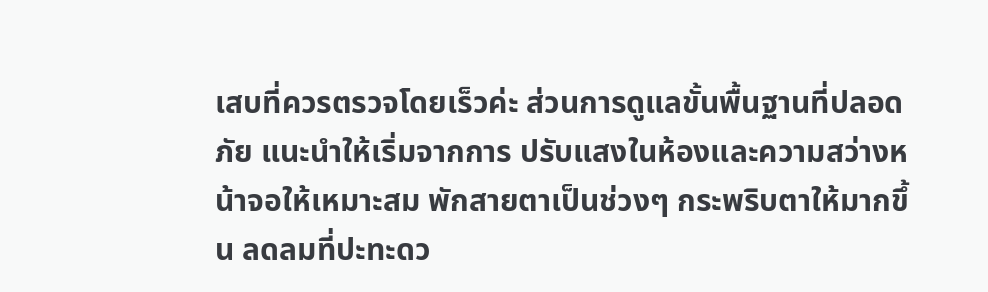เสบที่ควรตรวจโดยเร็วค่ะ ส่วนการดูแลขั้นพื้นฐานที่ปลอดภัย แนะนำให้เริ่มจากการ ปรับแสงในห้องและความสว่างหน้าจอให้เหมาะสม พักสายตาเป็นช่วงๆ กระพริบตาให้มากขึ้น ลดลมที่ปะทะดว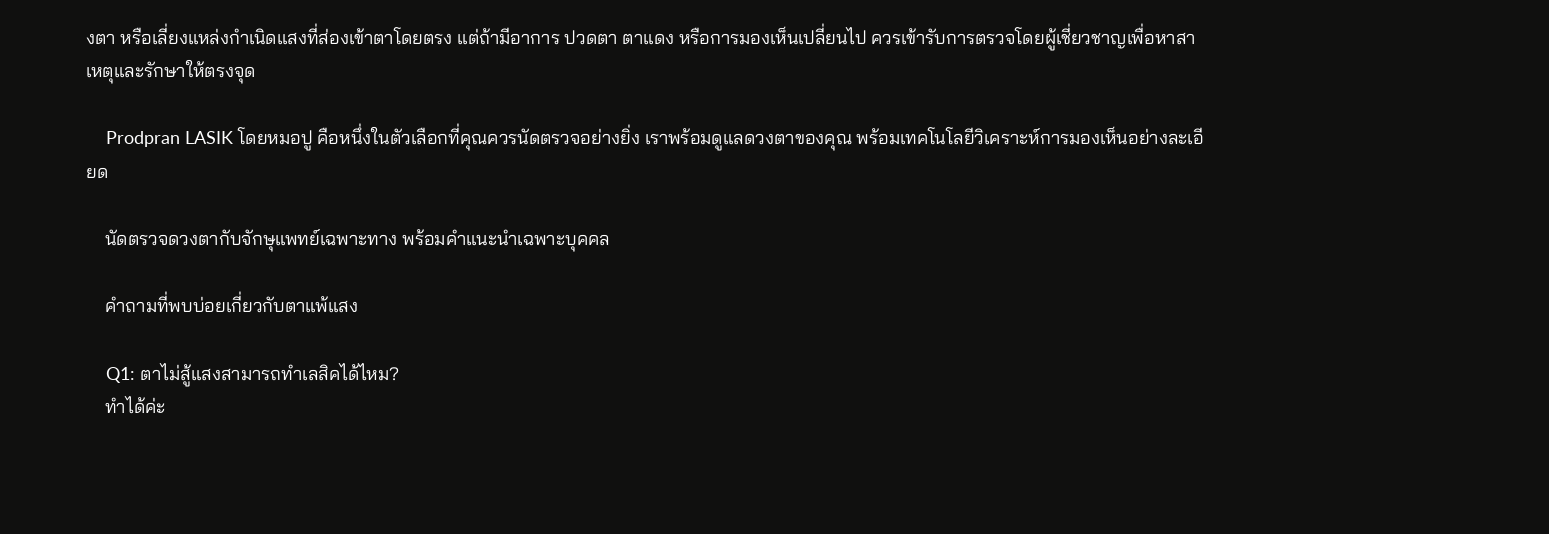งตา หรือเลี่ยงแหล่งกำเนิดแสงที่ส่องเข้าตาโดยตรง แต่ถ้ามีอาการ ปวดตา ตาแดง หรือการมองเห็นเปลี่ยนไป ควรเข้ารับการตรวจโดยผู้เชี่ยวชาญเพื่อหาสาเหตุและรักษาให้ตรงจุด

    Prodpran LASIK โดยหมอปู คือหนึ่งในตัวเลือกที่คุณควรนัดตรวจอย่างยิ่ง เราพร้อมดูแลดวงตาของคุณ พร้อมเทคโนโลยีวิเคราะห์การมองเห็นอย่างละเอียด

    นัดตรวจดวงตากับจักษุแพทย์เฉพาะทาง พร้อมคำแนะนำเฉพาะบุคคล

    คำถามที่พบบ่อยเกี่ยวกับตาแพ้แสง

    Q1: ตาไม่สู้แสงสามารถทำเลสิคได้ไหม?
    ทำได้ค่ะ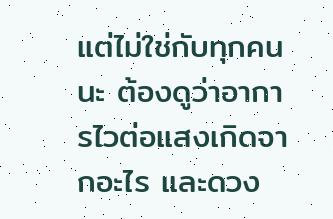แต่ไม่ใช่กับทุกคนนะ ต้องดูว่าอาการไวต่อแสงเกิดจากอะไร และดวง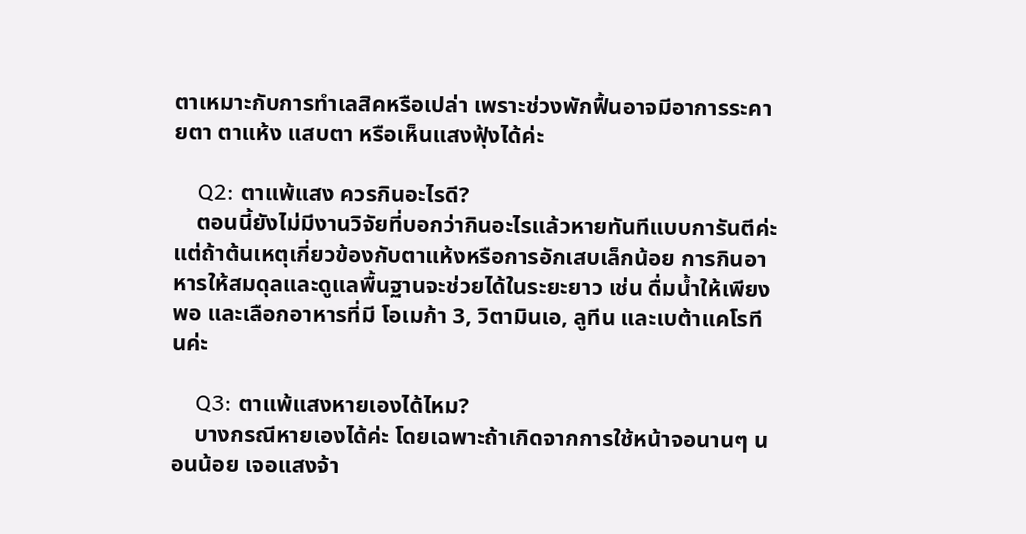ตาเหมาะกับการทำเลสิคหรือเปล่า เพราะช่วงพักฟื้นอาจมีอาการระคายตา ตาแห้ง แสบตา หรือเห็นแสงฟุ้งได้ค่ะ

    Q2: ตาแพ้แสง ควรกินอะไรดี?
    ตอนนี้ยังไม่มีงานวิจัยที่บอกว่ากินอะไรแล้วหายทันทีแบบการันตีค่ะ แต่ถ้าต้นเหตุเกี่ยวข้องกับตาแห้งหรือการอักเสบเล็กน้อย การกินอาหารให้สมดุลและดูแลพื้นฐานจะช่วยได้ในระยะยาว เช่น ดื่มน้ำให้เพียงพอ และเลือกอาหารที่มี โอเมก้า 3, วิตามินเอ, ลูทีน และเบต้าแคโรทีนค่ะ

    Q3: ตาแพ้แสงหายเองได้ไหม?
    บางกรณีหายเองได้ค่ะ โดยเฉพาะถ้าเกิดจากการใช้หน้าจอนานๆ นอนน้อย เจอแสงจ้า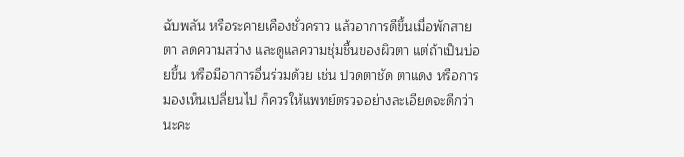ฉับพลัน หรือระคายเคืองชั่วคราว แล้วอาการดีขึ้นเมื่อพักสายตา ลดความสว่าง และดูแลความชุ่มชื้นของผิวตา แต่ถ้าเป็นบ่อยขึ้น หรือมีอาการอื่นร่วมด้วย เช่น ปวดตาชัด ตาแดง หรือการมองเห็นเปลี่ยนไป ก็ควรให้แพทย์ตรวจอย่างละเอียดจะดีกว่านะคะ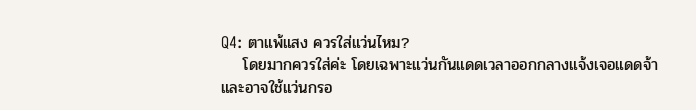Q4: ตาแพ้แสง ควรใส่แว่นไหม?
    โดยมากควรใส่ค่ะ โดยเฉพาะแว่นกันแดดเวลาออกกลางแจ้งเจอแดดจ้า และอาจใช้แว่นกรอ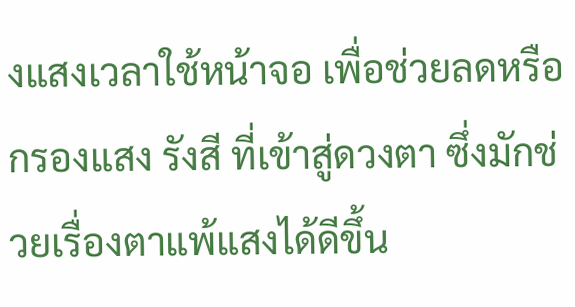งแสงเวลาใช้หน้าจอ เพื่อช่วยลดหรือกรองแสง รังสี ที่เข้าสู่ดวงตา ซึ่งมักช่วยเรื่องตาแพ้แสงได้ดีขึ้น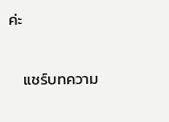ค่ะ

    แชร์บทความ